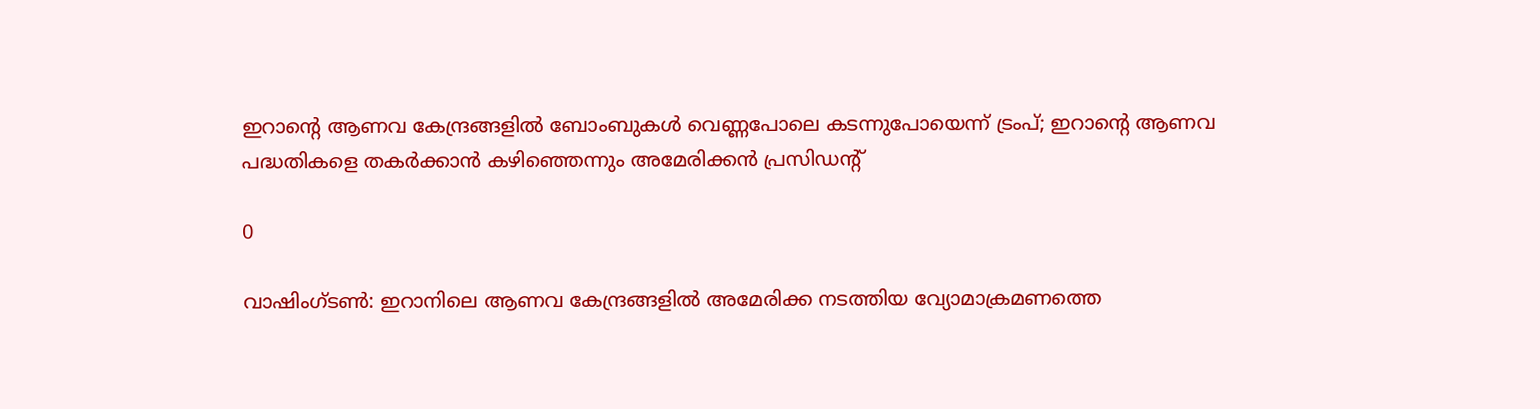ഇറാന്റെ ആണവ കേന്ദ്രങ്ങളിൽ ബോംബുകൾ വെണ്ണപോലെ കടന്നുപോയെന്ന് ട്രംപ്; ഇറാന്റെ ആണവ പദ്ധതികളെ തകർക്കാൻ കഴിഞ്ഞെന്നും അമേരിക്കൻ പ്രസിഡന്റ്

0

വാഷിംഗ്ടൺ: ഇറാനിലെ ആണവ കേന്ദ്രങ്ങളിൽ അമേരിക്ക നടത്തിയ വ്യോമാക്രമണത്തെ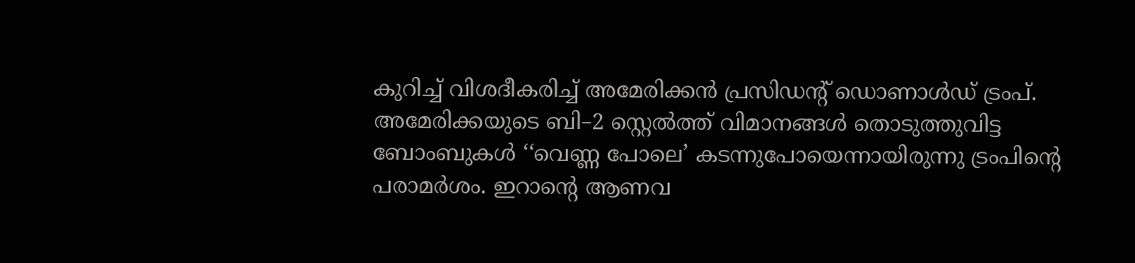കുറിച്ച് വിശദീകരിച്ച് അമേരിക്കൻ പ്രസിഡന്റ് ഡൊണാൾഡ് ട്രംപ്. അമേരിക്കയുടെ ബി–2 സ്റ്റെൽത്ത് വിമാനങ്ങൾ തൊടുത്തുവിട്ട ബോംബുകൾ ‘‘വെണ്ണ പോലെ’ കടന്നുപോയെന്നായിരുന്നു ട്രംപിന്റെ പരാമർശം. ഇറാന്റെ ആണവ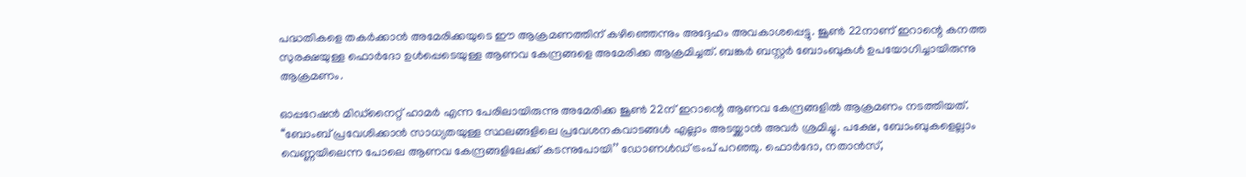പദ്ധതികളെ തകർക്കാൻ അമേരിക്കയുടെ ഈ ആക്രമണത്തിന് കഴിഞ്ഞെന്നും അദ്ദേഹം അവകാശപ്പെട്ടു. ജൂൺ 22നാണ് ഇറാന്റെ കനത്ത സുരക്ഷയുള്ള ഫൊർദോ ഉൾപ്പെടെയുള്ള ആണവ കേന്ദ്രങ്ങളെ അമേരിക്ക ആക്രമിച്ചത്. ബങ്കർ ബസ്റ്റർ ബോംബുകൾ ഉപയോഗിച്ചായിരുന്നു ആക്രമണം.

ഓപ്പറേഷൻ മിഡ്നൈറ്റ് ഹാമർ എന്ന പേരിലായിരുന്നു അമേരിക്ക ജൂൺ 22ന് ഇറാന്റെ ആണവ കേന്ദ്രങ്ങളിൽ ആക്രമണം നടത്തിയത്. ‘‘ബോംബ് പ്രവേശിക്കാൻ സാധ്യതയുള്ള സ്ഥലങ്ങളിലെ പ്രവേശനകവാടങ്ങൾ എല്ലാം അടയ്ക്കാൻ അവർ ശ്രമിച്ചു. പക്ഷേ, ബോംബുകളെല്ലാം വെണ്ണയിലെന്ന പോലെ ആണവ കേന്ദ്രങ്ങളിലേക്ക് കടന്നുപോയി’’ ഡോണൾഡ് ട്രംപ് പറഞ്ഞു. ഫൊർദോ, നതാൻസ്,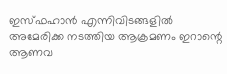ഇസ്ഫഹാൻ എന്നിവിടങ്ങളിൽ അമേരിക്ക നടത്തിയ ആക്രമണം ഇറാന്റെ ആണവ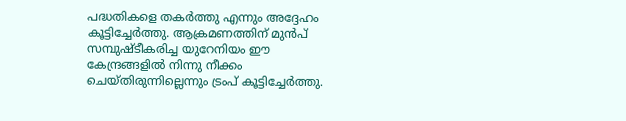പദ്ധതികളെ തകർത്തു എന്നും അദ്ദേഹം കൂട്ടിച്ചേർത്തു. ആക്രമണത്തിന് മുൻപ് സമ്പുഷ്ടീകരിച്ച യുറേനിയം ഈ കേന്ദ്രങ്ങളിൽ നിന്നു നീക്കം ചെയ്തിരുന്നില്ലെന്നും ട്രംപ് കൂട്ടിച്ചേർത്തു.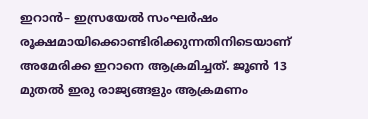ഇറാൻ– ഇസ്രയേൽ സംഘർഷം രൂക്ഷമായിക്കൊണ്ടിരിക്കുന്നതിനിടെയാണ് അമേരിക്ക ഇറാനെ ആക്രമിച്ചത്. ജൂൺ 13 മുതൽ ഇരു രാജ്യങ്ങളും ആക്രമണം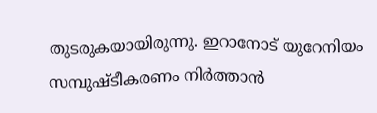തുടരുകയായിരുന്നു. ഇറാനോട് യുറേനിയം സമ്പുഷ്ടീകരണം നിർത്താൻ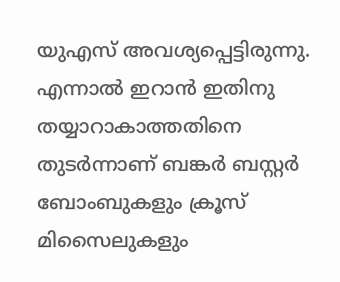യുഎസ് അവശ്യപ്പെട്ടിരുന്നു. എന്നാൽ ഇറാൻ ‌ഇതിനു തയ്യാറാകാത്തതിനെ തുടർന്നാണ് ബങ്കർ ബസ്റ്റർ ബോംബുകളും ക്രൂസ് മിസൈലുകളും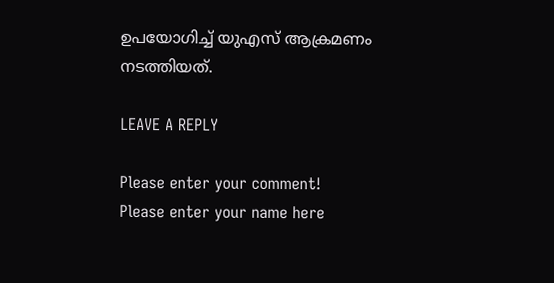ഉപയോഗിച്ച് യുഎസ് ആക്രമണം നടത്തിയത്.

LEAVE A REPLY

Please enter your comment!
Please enter your name here